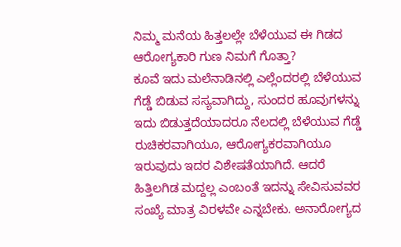ನಿಮ್ಮ ಮನೆಯ ಹಿತ್ತಲಲ್ಲೇ ಬೆಳೆಯುವ ಈ ಗಿಡದ ಆರೋಗ್ಯಕಾರಿ ಗುಣ ನಿಮಗೆ ಗೊತ್ತಾ?
ಕೂವೆ ಇದು ಮಲೆನಾಡಿನಲ್ಲಿ ಎಲ್ಲೆಂದರಲ್ಲಿ ಬೆಳೆಯುವ ಗೆಡ್ಡೆ ಬಿಡುವ ಸಸ್ಯವಾಗಿದ್ದು, ಸುಂದರ ಹೂವುಗಳನ್ನು ಇದು ಬಿಡುತ್ತದೆಯಾದರೂ ನೆಲದಲ್ಲಿ ಬೆಳೆಯುವ ಗೆಡ್ಡೆ ರುಚಿಕರವಾಗಿಯೂ, ಆರೋಗ್ಯಕರವಾಗಿಯೂ ಇರುವುದು ಇದರ ವಿಶೇಷತೆಯಾಗಿದೆ. ಆದರೆ ಹಿತ್ತಿಲಗಿಡ ಮದ್ದಲ್ಲ ಎಂಬಂತೆ ಇದನ್ನು ಸೇವಿಸುವವರ ಸಂಖ್ಯೆ ಮಾತ್ರ ವಿರಳವೇ ಎನ್ನಬೇಕು. ಅನಾರೋಗ್ಯದ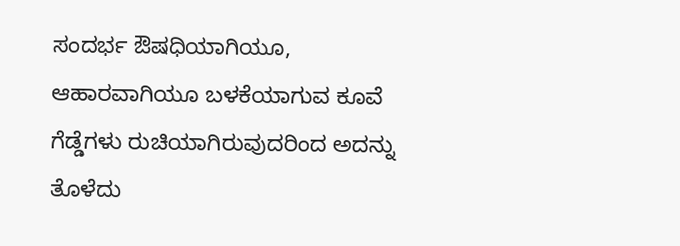ಸಂದರ್ಭ ಔಷಧಿಯಾಗಿಯೂ, ಆಹಾರವಾಗಿಯೂ ಬಳಕೆಯಾಗುವ ಕೂವೆ ಗೆಡ್ಡೆಗಳು ರುಚಿಯಾಗಿರುವುದರಿಂದ ಅದನ್ನು ತೊಳೆದು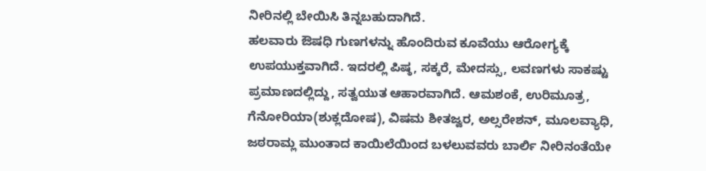ನೀರಿನಲ್ಲಿ ಬೇಯಿಸಿ ತಿನ್ನಬಹುದಾಗಿದೆ.
ಹಲವಾರು ಔಷಧಿ ಗುಣಗಳನ್ನು ಹೊಂದಿರುವ ಕೂವೆಯು ಆರೋಗ್ಯಕ್ಕೆ ಉಪಯುಕ್ತವಾಗಿದೆ. ಇದರಲ್ಲಿ ಪಿಷ್ಠ, ಸಕ್ಕರೆ, ಮೇದಸ್ಸು, ಲವಣಗಳು ಸಾಕಷ್ಟು ಪ್ರಮಾಣದಲ್ಲಿದ್ದು, ಸತ್ವಯುತ ಆಹಾರವಾಗಿದೆ. ಆಮಶಂಕೆ, ಉರಿಮೂತ್ರ, ಗೆನೋರಿಯಾ(ಶುಕ್ಲದೋಷ), ವಿಷಮ ಶೀತಜ್ವರ, ಅಲ್ಸರೇಶನ್, ಮೂಲವ್ಯಾಧಿ, ಜಠರಾಮ್ಲ ಮುಂತಾದ ಕಾಯಿಲೆಯಿಂದ ಬಳಲುವವರು ಬಾರ್ಲಿ ನೀರಿನಂತೆಯೇ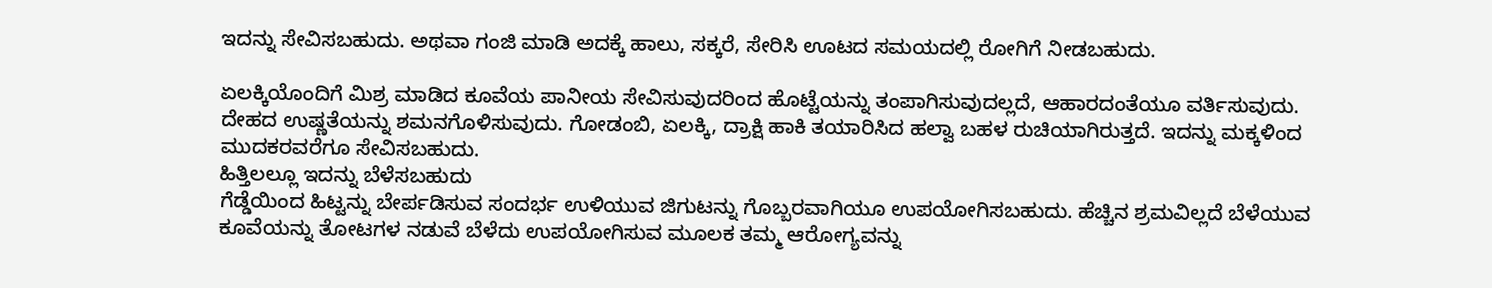ಇದನ್ನು ಸೇವಿಸಬಹುದು. ಅಥವಾ ಗಂಜಿ ಮಾಡಿ ಅದಕ್ಕೆ ಹಾಲು, ಸಕ್ಕರೆ, ಸೇರಿಸಿ ಊಟದ ಸಮಯದಲ್ಲಿ ರೋಗಿಗೆ ನೀಡಬಹುದು.

ಏಲಕ್ಕಿಯೊಂದಿಗೆ ಮಿಶ್ರ ಮಾಡಿದ ಕೂವೆಯ ಪಾನೀಯ ಸೇವಿಸುವುದರಿಂದ ಹೊಟ್ಟೆಯನ್ನು ತಂಪಾಗಿಸುವುದಲ್ಲದೆ, ಆಹಾರದಂತೆಯೂ ವರ್ತಿಸುವುದು. ದೇಹದ ಉಷ್ಣತೆಯನ್ನು ಶಮನಗೊಳಿಸುವುದು. ಗೋಡಂಬಿ, ಏಲಕ್ಕಿ, ದ್ರಾಕ್ಷಿ ಹಾಕಿ ತಯಾರಿಸಿದ ಹಲ್ವಾ ಬಹಳ ರುಚಿಯಾಗಿರುತ್ತದೆ. ಇದನ್ನು ಮಕ್ಕಳಿಂದ ಮುದಕರವರೆಗೂ ಸೇವಿಸಬಹುದು.
ಹಿತ್ತಿಲಲ್ಲೂ ಇದನ್ನು ಬೆಳೆಸಬಹುದು
ಗೆಡ್ಡೆಯಿಂದ ಹಿಟ್ಟನ್ನು ಬೇರ್ಪಡಿಸುವ ಸಂದರ್ಭ ಉಳಿಯುವ ಜಿಗುಟನ್ನು ಗೊಬ್ಬರವಾಗಿಯೂ ಉಪಯೋಗಿಸಬಹುದು. ಹೆಚ್ಚಿನ ಶ್ರಮವಿಲ್ಲದೆ ಬೆಳೆಯುವ ಕೂವೆಯನ್ನು ತೋಟಗಳ ನಡುವೆ ಬೆಳೆದು ಉಪಯೋಗಿಸುವ ಮೂಲಕ ತಮ್ಮ ಆರೋಗ್ಯವನ್ನು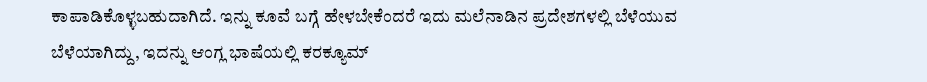ಕಾಪಾಡಿಕೊಳ್ಳಬಹುದಾಗಿದೆ. ಇನ್ನು ಕೂವೆ ಬಗ್ಗೆ ಹೇಳಬೇಕೆಂದರೆ ಇದು ಮಲೆನಾಡಿನ ಪ್ರದೇಶಗಳಲ್ಲಿ ಬೆಳೆಯುವ ಬೆಳೆಯಾಗಿದ್ದು, ಇದನ್ನು ಆಂಗ್ಲ ಭಾಷೆಯಲ್ಲಿ ಕರಕ್ಯೂಮ್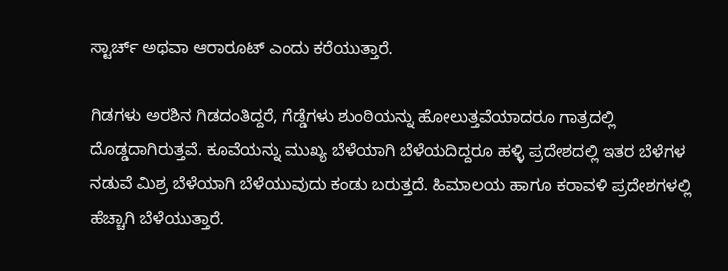ಸ್ಟಾರ್ಚ್ ಅಥವಾ ಆರಾರೂಟ್ ಎಂದು ಕರೆಯುತ್ತಾರೆ.

ಗಿಡಗಳು ಅರಶಿನ ಗಿಡದಂತಿದ್ದರೆ, ಗೆಡ್ಡೆಗಳು ಶುಂಠಿಯನ್ನು ಹೋಲುತ್ತವೆಯಾದರೂ ಗಾತ್ರದಲ್ಲಿ ದೊಡ್ಡದಾಗಿರುತ್ತವೆ. ಕೂವೆಯನ್ನು ಮುಖ್ಯ ಬೆಳೆಯಾಗಿ ಬೆಳೆಯದಿದ್ದರೂ ಹಳ್ಳಿ ಪ್ರದೇಶದಲ್ಲಿ ಇತರ ಬೆಳೆಗಳ ನಡುವೆ ಮಿಶ್ರ ಬೆಳೆಯಾಗಿ ಬೆಳೆಯುವುದು ಕಂಡು ಬರುತ್ತದೆ. ಹಿಮಾಲಯ ಹಾಗೂ ಕರಾವಳಿ ಪ್ರದೇಶಗಳಲ್ಲಿ ಹೆಚ್ಚಾಗಿ ಬೆಳೆಯುತ್ತಾರೆ.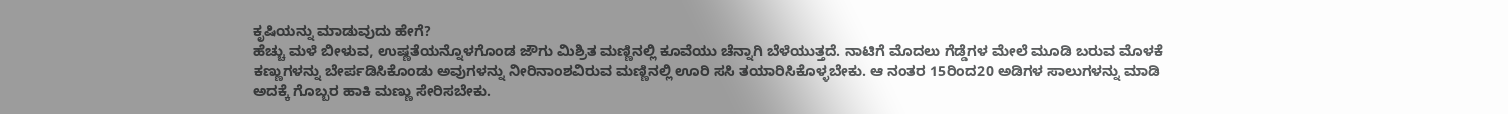ಕೃಷಿಯನ್ನು ಮಾಡುವುದು ಹೇಗೆ?
ಹೆಚ್ಚು ಮಳೆ ಬೀಳುವ, ಉಷ್ಣತೆಯನ್ನೊಳಗೊಂಡ ಜೌಗು ಮಿಶ್ರಿತ ಮಣ್ಣಿನಲ್ಲಿ ಕೂವೆಯು ಚೆನ್ನಾಗಿ ಬೆಳೆಯುತ್ತದೆ. ನಾಟಿಗೆ ಮೊದಲು ಗೆಡ್ಡೆಗಳ ಮೇಲೆ ಮೂಡಿ ಬರುವ ಮೊಳಕೆ ಕಣ್ಣುಗಳನ್ನು ಬೇರ್ಪಡಿಸಿಕೊಂಡು ಅವುಗಳನ್ನು ನೀರಿನಾಂಶವಿರುವ ಮಣ್ಣಿನಲ್ಲಿ ಊರಿ ಸಸಿ ತಯಾರಿಸಿಕೊಳ್ಳಬೇಕು. ಆ ನಂತರ 15ರಿಂದ20 ಅಡಿಗಳ ಸಾಲುಗಳನ್ನು ಮಾಡಿ ಅದಕ್ಕೆ ಗೊಬ್ಬರ ಹಾಕಿ ಮಣ್ಣು ಸೇರಿಸಬೇಕು.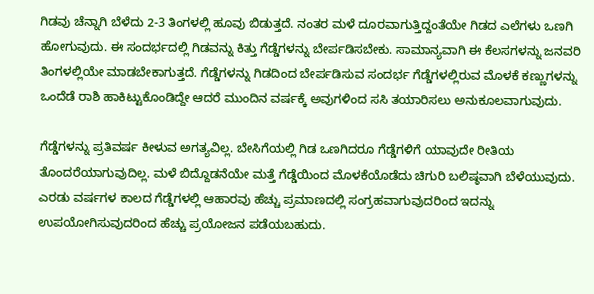ಗಿಡವು ಚೆನ್ನಾಗಿ ಬೆಳೆದು 2-3 ತಿಂಗಳಲ್ಲಿ ಹೂವು ಬಿಡುತ್ತದೆ. ನಂತರ ಮಳೆ ದೂರವಾಗುತ್ತಿದ್ದಂತೆಯೇ ಗಿಡದ ಎಲೆಗಳು ಒಣಗಿ ಹೋಗುವುದು. ಈ ಸಂದರ್ಭದಲ್ಲಿ ಗಿಡವನ್ನು ಕಿತ್ತು ಗೆಡ್ಡೆಗಳನ್ನು ಬೇರ್ಪಡಿಸಬೇಕು. ಸಾಮಾನ್ಯವಾಗಿ ಈ ಕೆಲಸಗಳನ್ನು ಜನವರಿ ತಿಂಗಳಲ್ಲಿಯೇ ಮಾಡಬೇಕಾಗುತ್ತದೆ. ಗೆಡ್ಡೆಗಳನ್ನು ಗಿಡದಿಂದ ಬೇರ್ಪಡಿಸುವ ಸಂದರ್ಭ ಗೆಡ್ಡೆಗಳಲ್ಲಿರುವ ಮೊಳಕೆ ಕಣ್ಣುಗಳನ್ನು ಒಂದೆಡೆ ರಾಶಿ ಹಾಕಿಟ್ಟುಕೊಂಡಿದ್ದೇ ಆದರೆ ಮುಂದಿನ ವರ್ಷಕ್ಕೆ ಅವುಗಳಿಂದ ಸಸಿ ತಯಾರಿಸಲು ಅನುಕೂಲವಾಗುವುದು.

ಗೆಡ್ಡೆಗಳನ್ನು ಪ್ರತಿವರ್ಷ ಕೀಳುವ ಅಗತ್ಯವಿಲ್ಲ. ಬೇಸಿಗೆಯಲ್ಲಿ ಗಿಡ ಒಣಗಿದರೂ ಗೆಡ್ಡೆಗಳಿಗೆ ಯಾವುದೇ ರೀತಿಯ ತೊಂದರೆಯಾಗುವುದಿಲ್ಲ. ಮಳೆ ಬಿದ್ದೊಡನೆಯೇ ಮತ್ತೆ ಗೆಡ್ಡೆಯಿಂದ ಮೊಳಕೆಯೊಡೆದು ಚಿಗುರಿ ಬಲಿಷ್ಠವಾಗಿ ಬೆಳೆಯುವುದು. ಎರಡು ವರ್ಷಗಳ ಕಾಲದ ಗೆಡ್ಡೆಗಳಲ್ಲಿ ಆಹಾರವು ಹೆಚ್ಚು ಪ್ರಮಾಣದಲ್ಲಿ ಸಂಗ್ರಹವಾಗುವುದರಿಂದ ಇದನ್ನು ಉಪಯೋಗಿಸುವುದರಿಂದ ಹೆಚ್ಚು ಪ್ರಯೋಜನ ಪಡೆಯಬಹುದು.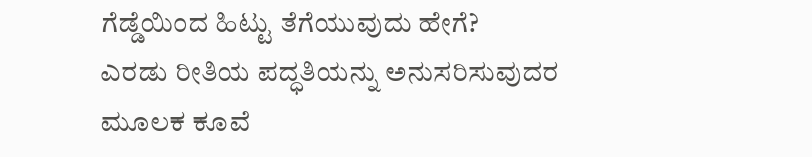ಗೆಡ್ಡೆಯಿಂದ ಹಿಟ್ಟು ತೆಗೆಯುವುದು ಹೇಗೆ?
ಎರಡು ರೀತಿಯ ಪದ್ಧತಿಯನ್ನು ಅನುಸರಿಸುವುದರ ಮೂಲಕ ಕೂವೆ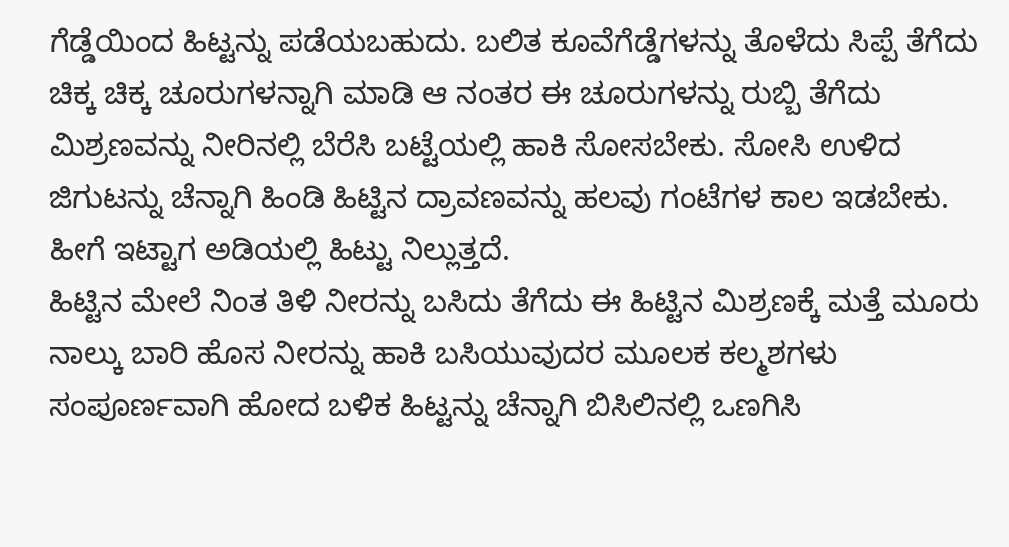ಗೆಡ್ಡೆಯಿಂದ ಹಿಟ್ಟನ್ನು ಪಡೆಯಬಹುದು. ಬಲಿತ ಕೂವೆಗೆಡ್ಡೆಗಳನ್ನು ತೊಳೆದು ಸಿಪ್ಪೆ ತೆಗೆದು ಚಿಕ್ಕ ಚಿಕ್ಕ ಚೂರುಗಳನ್ನಾಗಿ ಮಾಡಿ ಆ ನಂತರ ಈ ಚೂರುಗಳನ್ನು ರುಬ್ಬಿ ತೆಗೆದು ಮಿಶ್ರಣವನ್ನು ನೀರಿನಲ್ಲಿ ಬೆರೆಸಿ ಬಟ್ಟೆಯಲ್ಲಿ ಹಾಕಿ ಸೋಸಬೇಕು. ಸೋಸಿ ಉಳಿದ ಜಿಗುಟನ್ನು ಚೆನ್ನಾಗಿ ಹಿಂಡಿ ಹಿಟ್ಟಿನ ದ್ರಾವಣವನ್ನು ಹಲವು ಗಂಟೆಗಳ ಕಾಲ ಇಡಬೇಕು. ಹೀಗೆ ಇಟ್ಟಾಗ ಅಡಿಯಲ್ಲಿ ಹಿಟ್ಟು ನಿಲ್ಲುತ್ತದೆ.
ಹಿಟ್ಟಿನ ಮೇಲೆ ನಿಂತ ತಿಳಿ ನೀರನ್ನು ಬಸಿದು ತೆಗೆದು ಈ ಹಿಟ್ಟಿನ ಮಿಶ್ರಣಕ್ಕೆ ಮತ್ತೆ ಮೂರು ನಾಲ್ಕು ಬಾರಿ ಹೊಸ ನೀರನ್ನು ಹಾಕಿ ಬಸಿಯುವುದರ ಮೂಲಕ ಕಲ್ಮಶಗಳು ಸಂಪೂರ್ಣವಾಗಿ ಹೋದ ಬಳಿಕ ಹಿಟ್ಟನ್ನು ಚೆನ್ನಾಗಿ ಬಿಸಿಲಿನಲ್ಲಿ ಒಣಗಿಸಿ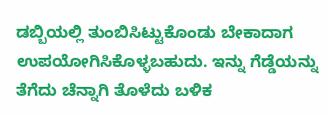ಡಬ್ಬಿಯಲ್ಲಿ ತುಂಬಿಸಿಟ್ಟುಕೊಂಡು ಬೇಕಾದಾಗ ಉಪಯೋಗಿಸಿಕೊಳ್ಳಬಹುದು. ಇನ್ನು ಗೆಡ್ಡೆಯನ್ನು ತೆಗೆದು ಚೆನ್ನಾಗಿ ತೊಳೆದು ಬಳಿಕ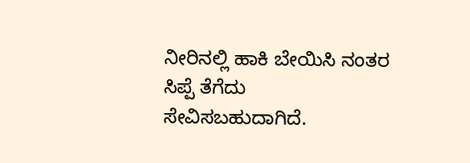ನೀರಿನಲ್ಲಿ ಹಾಕಿ ಬೇಯಿಸಿ ನಂತರ ಸಿಪ್ಪೆ ತೆಗೆದು ಸೇವಿಸಬಹುದಾಗಿದೆ.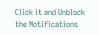Click it and Unblock the Notifications